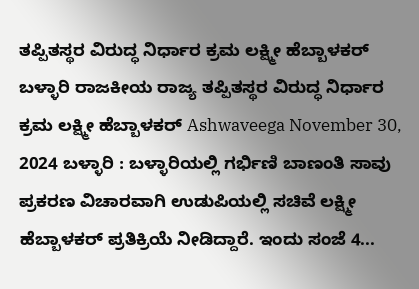ತಪ್ಪಿತಸ್ಥರ ವಿರುದ್ಧ ನಿರ್ಧಾರ ಕ್ರಮ ಲಕ್ಷ್ಮೀ ಹೆಬ್ಬಾಳಕರ್ ಬಳ್ಳಾರಿ ರಾಜಕೀಯ ರಾಜ್ಯ ತಪ್ಪಿತಸ್ಥರ ವಿರುದ್ಧ ನಿರ್ಧಾರ ಕ್ರಮ ಲಕ್ಷ್ಮೀ ಹೆಬ್ಬಾಳಕರ್ Ashwaveega November 30, 2024 ಬಳ್ಳಾರಿ : ಬಳ್ಳಾರಿಯಲ್ಲಿ ಗರ್ಭಿಣಿ ಬಾಣಂತಿ ಸಾವು ಪ್ರಕರಣ ವಿಚಾರವಾಗಿ ಉಡುಪಿಯಲ್ಲಿ ಸಚಿವೆ ಲಕ್ಷ್ಮೀ ಹೆಬ್ಬಾಳಕರ್ ಪ್ರತಿಕ್ರಿಯೆ ನೀಡಿದ್ದಾರೆ. ಇಂದು ಸಂಜೆ 4...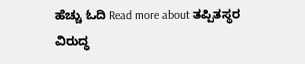ಹೆಚ್ಚು ಓದಿ Read more about ತಪ್ಪಿತಸ್ಥರ ವಿರುದ್ಧ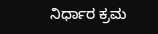ನಿರ್ಧಾರ ಕ್ರಮ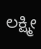ಲಕ್ಷ್ಮೀ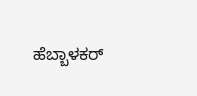ಹೆಬ್ಬಾಳಕರ್